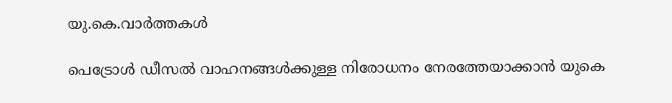യു.കെ.വാര്‍ത്തകള്‍

പെട്രോള്‍ ഡീസല്‍ വാഹനങ്ങള്‍ക്കുള്ള നിരോധനം നേരത്തേയാക്കാന്‍ യുകെ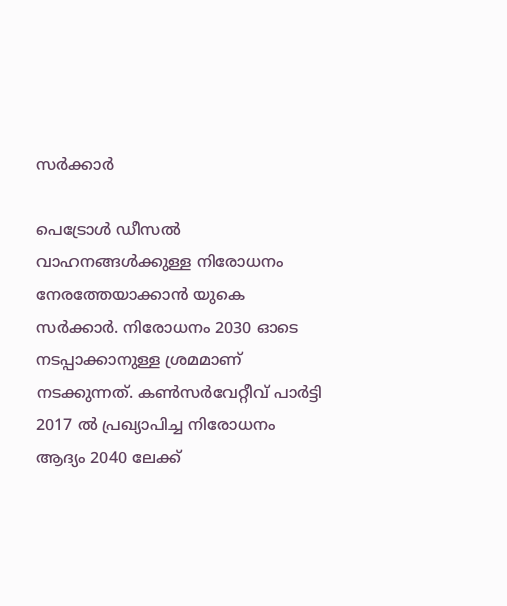സര്‍ക്കാര്‍

പെട്രോള്‍ ഡീസല്‍ വാഹനങ്ങള്‍ക്കുള്ള നിരോധനം നേരത്തേയാക്കാന്‍ യുകെ സര്‍ക്കാര്‍. നിരോധനം 2030 ഓടെ നടപ്പാക്കാനുള്ള ശ്രമമാണ് നടക്കുന്നത്. കണ്‍സര്‍വേറ്റീവ് പാര്‍ട്ടി 2017 ല്‍ പ്രഖ്യാപിച്ച നിരോധനം ആദ്യം 2040 ലേക്ക്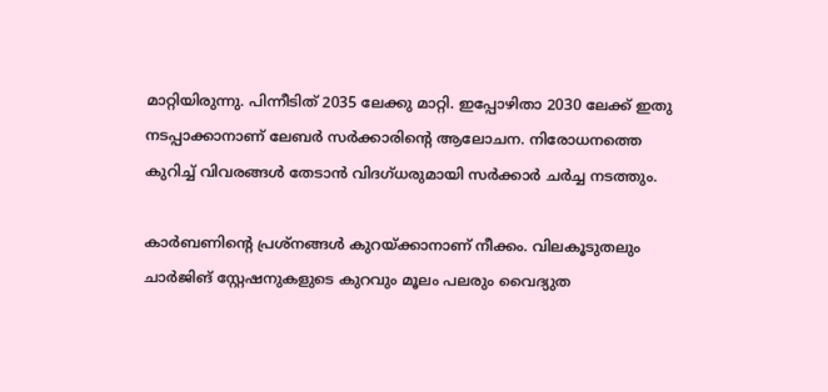മാറ്റിയിരുന്നു. പിന്നീടിത് 2035 ലേക്കു മാറ്റി. ഇപ്പോഴിതാ 2030 ലേക്ക് ഇതു നടപ്പാക്കാനാണ് ലേബര്‍ സര്‍ക്കാരിന്റെ ആലോചന. നിരോധനത്തെ കുറിച്ച് വിവരങ്ങള്‍ തേടാന്‍ വിദഗ്ധരുമായി സര്‍ക്കാര്‍ ചര്‍ച്ച നടത്തും.

കാര്‍ബണിന്റെ പ്രശ്‌നങ്ങള്‍ കുറയ്ക്കാനാണ് നീക്കം. വിലകൂടുതലും ചാര്‍ജിങ് സ്റ്റേഷനുകളുടെ കുറവും മൂലം പലരും വൈദ്യുത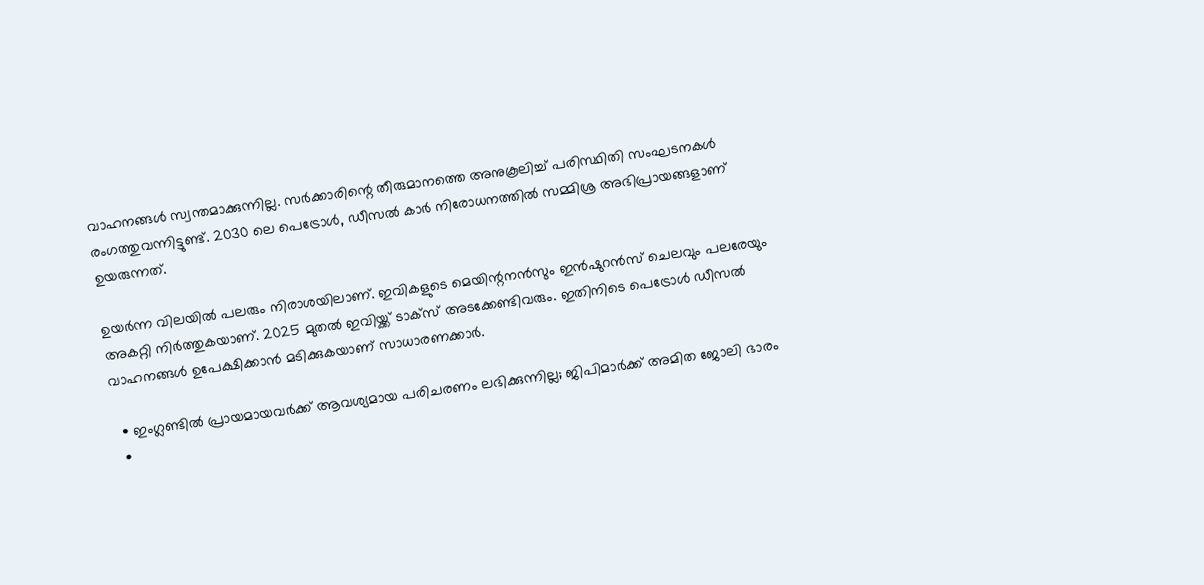വാഹനങ്ങള്‍ സ്വന്തമാക്കുന്നില്ല. സര്‍ക്കാരിന്റെ തീരുമാനത്തെ അനുകൂലിച്ച് പരിസ്ഥിതി സംഘടനകള്‍ രംഗത്തുവന്നിട്ടുണ്ട്. 2030 ലെ പെട്രോള്‍, ഡീസല്‍ കാര്‍ നിരോധനത്തില്‍ സമ്മിശ്ര അഭിപ്രായങ്ങളാണ് ഉയരുന്നത്.

ഉയര്‍ന്ന വിലയില്‍ പലരും നിരാശയിലാണ്. ഇവികളുടെ മെയിന്റനന്‍സും ഇന്‍ഷുറന്‍സ് ചെലവും പലരേയും അകറ്റി നിര്‍ത്തുകയാണ്. 2025 മുതല്‍ ഇവിയ്ക്ക് ടാക്‌സ് അടക്കേണ്ടിവരും. ഇതിനിടെ പെട്രോള്‍ ഡീസല്‍ വാഹനങ്ങള്‍ ഉപേക്ഷിക്കാന്‍ മടിക്കുകയാണ് സാധാരണക്കാര്‍.

  • ഇംഗ്ലണ്ടില്‍ പ്രായമായവര്‍ക്ക് ആവശ്യമായ പരിചരണം ലഭിക്കുന്നില്ല; ജിപിമാര്‍ക്ക് അമിത ജോലി ഭാരം
  •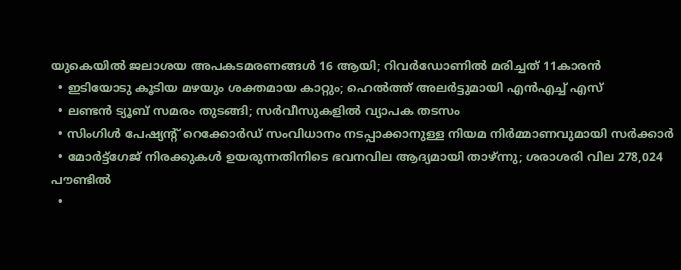യുകെയില്‍ ജലാശയ അപകടമരണങ്ങള്‍ 16 ആയി; റിവര്‍ഡോണില്‍ മരിച്ചത് 11കാരന്‍
  • ഇടിയോടു കൂടിയ മഴയും ശക്തമായ കാറ്റും; ഹെല്‍ത്ത് അലര്‍ട്ടുമായി എന്‍എച്ച് എസ്
  • ലണ്ടന്‍ ട്യൂബ് സമരം തുടങ്ങി; സര്‍വീസുകളില്‍ വ്യാപക തടസം
  • സിംഗിള്‍ പേഷ്യന്റ് റെക്കോര്‍ഡ് സംവിധാനം നടപ്പാക്കാനുള്ള നിയമ നിര്‍മ്മാണവുമായി സര്‍ക്കാര്‍
  • മോര്‍ട്ട്‌ഗേജ് നിരക്കുകള്‍ ഉയരുന്നതിനിടെ ഭവനവില ആദ്യമായി താഴ്ന്നു; ശരാശരി വില 278,024 പൗണ്ടില്‍
  •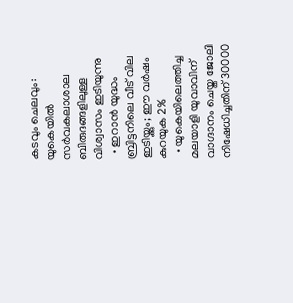കടവും ചെലവും: യുകെയില്‍ സര്‍വകലാശാല ബിരുദങ്ങളിലുള്ള വിശ്വാസം ഇടിയുന്നു
  • ഇറാന്‍ യുദ്ധം ബ്രിട്ടനിലെ വീട് വില ഇടിയ്ക്കും; ഈ വര്‍ഷം കുറയുക 2%
  • യുകെയിലെത്തിച്ച മലയാളി യുവാവിന് വാഗ്ദാനം ചെയ്ത ജോലി നിഷേധിച്ചതിന് 30000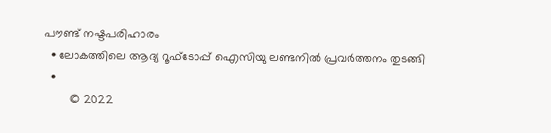പൗണ്ട് നഷ്ടപരിഹാരം
  • ലോകത്തിലെ ആദ്യ റൂഫ്ടോപ്പ് ഐസിയു ലണ്ടനില്‍ പ്രവര്‍ത്തനം തുടങ്ങി
  •
        © 2022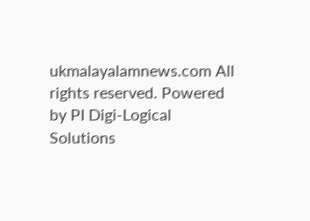ukmalayalamnews.com All rights reserved. Powered by PI Digi-Logical Solutions